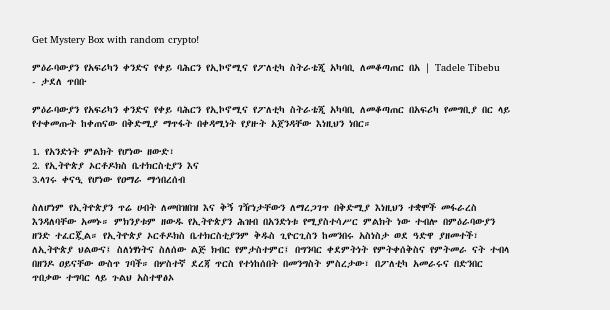Get Mystery Box with random crypto!

ምዕራባውያን የአፍሪካን ቀንድና የቀይ ባሕርን የኢኮኖሚና የፖለቲካ ስትራቴጂ አካባቢ ለመቆጣጠር በአ | Tadele Tibebu - ታደለ ጥበቡ

ምዕራባውያን የአፍሪካን ቀንድና የቀይ ባሕርን የኢኮኖሚና የፖለቲካ ስትራቴጂ አካባቢ ለመቆጣጠር በአፍሪካ የመግቢያ በር ላይ የተቀመጡት ከቀጠናው በቅድሚያ ማጥፋት በቀዳሚነት የያዙት አጀንዳቸው እነዚህን ነበር።

1. የአንድነት ምልክት የሆነው ዘውድ፣
2. የኢትዮጵያ ኦርቶዶክስ ቤተክርስቲያን እና
3.ላገሩ ቀናዒ የሆነው የዐማራ ማኅበረሰብ

ስለሆነም የኢትዮጵያን ጥሬ ሀብት ለመበዝበዝ እና ቅኝ ገዥነታቸውን ለማረጋገጥ በቅድሚያ እነዚህን ተቋሞች መፋራረስ እንዳለባቸው አመኑ። ምክንያቱም ዘውዱ የኢትዮጵያን ሕዝብ በአንድነቱ የሚያስተሳሥር ምልክት ነው ተብሎ በምዕራባውያን ዘንድ ተፈርጇል። የኢትዮጵያ ኦርቶዶክስ ቤተክርስቲያንም ቅዱስ ጊዮርጊስን ከመንበሩ አስነስታ ወደ ዓድዋ ያዘመተች፣ ለኢትዮጵያ ህልውና፤ ስለነፃነትና ስለሰው ልጅ ክብር የምታስተምር፤ በግንባር ቀደምትነት የምትቀሰቅስና የምትመራ ናት ተብላ
በዘንዶ ዐይናቸው ውስጥ ገባች። በሦስተኛ ደረጃ ጥርስ የተነከሰበት በመንግስት ምስረታው፣ በፖለቲካ አመራሩና በድንበር ጥበቃው ተግባር ላይ ጉልህ አስተዋፅኦ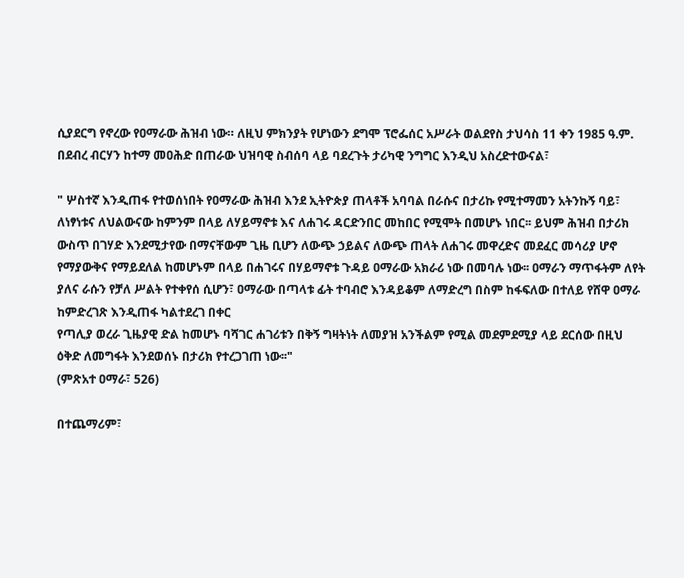ሲያደርግ የኖረው የዐማራው ሕዝብ ነው። ለዚህ ምክንያት የሆነውን ደግሞ ፕሮፌሰር አሥራት ወልደየስ ታህሳስ 11 ቀን 1985 ዓ.ም. በደብረ ብርሃን ከተማ መዐሕድ በጠራው ህዝባዊ ስብሰባ ላይ ባደረጉት ታሪካዊ ንግግር እንዲህ አስረድተውናል፣

" ሦስተኛ እንዲጠፋ የተወሰነበት የዐማራው ሕዝብ እንደ ኢትዮጵያ ጠላቶች አባባል በራሱና በታሪኩ የሚተማመን አትንኩኝ ባይ፣ ለነፃነቱና ለህልውናው ከምንም በላይ ለሃይማኖቱ እና ለሐገሩ ዳርድንበር መከበር የሚሞት በመሆኑ ነበር፡፡ ይህም ሕዝብ በታሪክ ውስጥ በገሃድ እንደሚታየው በማናቸውም ጊዜ ቢሆን ለውጭ ኃይልና ለውጭ ጠላት ለሐገሩ መዋረድና መደፈር መሳሪያ ሆኖ የማያውቅና የማይደለል ከመሆኑም በላይ በሐገሩና በሃይማኖቱ ጉዳይ ዐማራው አክራሪ ነው በመባሉ ነው፡፡ ዐማራን ማጥፋትም ለየት ያለና ራሱን የቻለ ሥልት የተቀየሰ ሲሆን፣ ዐማራው በጣላቱ ፊት ተባብሮ እንዳይቆም ለማድረግ በስም ከፋፍለው በተለይ የሸዋ ዐማራ ከምድረገጽ እንዲጠፋ ካልተደረገ በቀር
የጣሊያ ወረራ ጊዜያዊ ድል ከመሆኑ ባሻገር ሐገሪቱን በቅኝ ግዛትነት ለመያዝ አንችልም የሚል መደምደሚያ ላይ ደርሰው በዚህ ዕቅድ ለመግፋት እንደወሰኑ በታሪክ የተረጋገጠ ነው፡፡"
(ምጽአተ ዐማራ፣ 526)

በተጨማሪም፣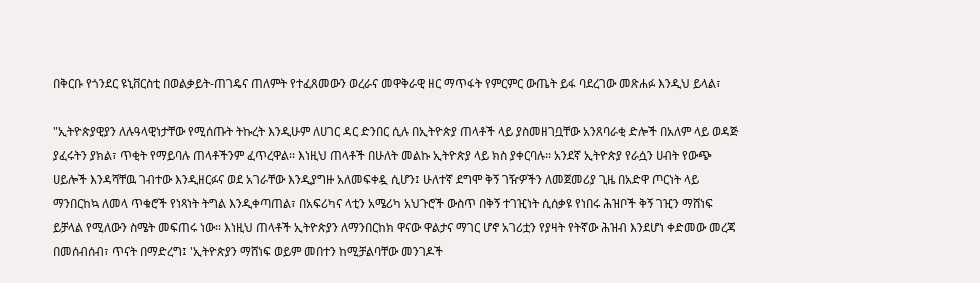በቅርቡ የጎንደር ዩኒቨርስቲ በወልቃይት-ጠገዴና ጠለምት የተፈጸመውን ወረራና መዋቅራዊ ዘር ማጥፋት የምርምር ውጤት ይፋ ባደረገው መጽሐፉ እንዲህ ይላል፣

"ኢትዮጵያዊያን ለሉዓላዊነታቸው የሚሰጡት ትኩረት እንዲሁም ለሀገር ዳር ድንበር ሲሉ በኢትዮጵያ ጠላቶች ላይ ያስመዘገቧቸው አንጸባራቂ ድሎች በአለም ላይ ወዳጅ ያፈሩትን ያክል፣ ጥቂት የማይባሉ ጠላቶችንም ፈጥረዋል፡፡ እነዚህ ጠላቶች በሁለት መልኩ ኢትዮጵያ ላይ ክስ ያቀርባሉ፡፡ አንደኛ ኢትዮጵያ የራሷን ሀብት የውጭ ሀይሎች እንዳሻቸዉ ገብተው እንዲዘርፉና ወደ አገራቸው እንዲያግዙ አለመፍቀዷ ሲሆን፤ ሁለተኛ ደግሞ ቅኝ ገዥዎችን ለመጀመሪያ ጊዜ በአድዋ ጦርነት ላይ ማንበርከኳ ለመላ ጥቁሮች የነጻነት ትግል እንዲቀጣጠል፣ በአፍሪካና ላቲን አሜሪካ አህጉሮች ውስጥ በቅኝ ተገዢነት ሲሰቃዩ የነበሩ ሕዝቦች ቅኝ ገዢን ማሸነፍ ይቻላል የሚለውን ስሜት መፍጠሩ ነው፡፡ እነዚህ ጠላቶች ኢትዮጵያን ለማንበርከክ ዋናው ዋልታና ማገር ሆኖ አገሪቷን የያዛት የትኛው ሕዝብ እንደሆነ ቀድመው መረጃ በመሰብሰብ፣ ጥናት በማድረግ፤ 'ኢትዮጵያን ማሸነፍ ወይም መበተን ከሚቻልባቸው መንገዶች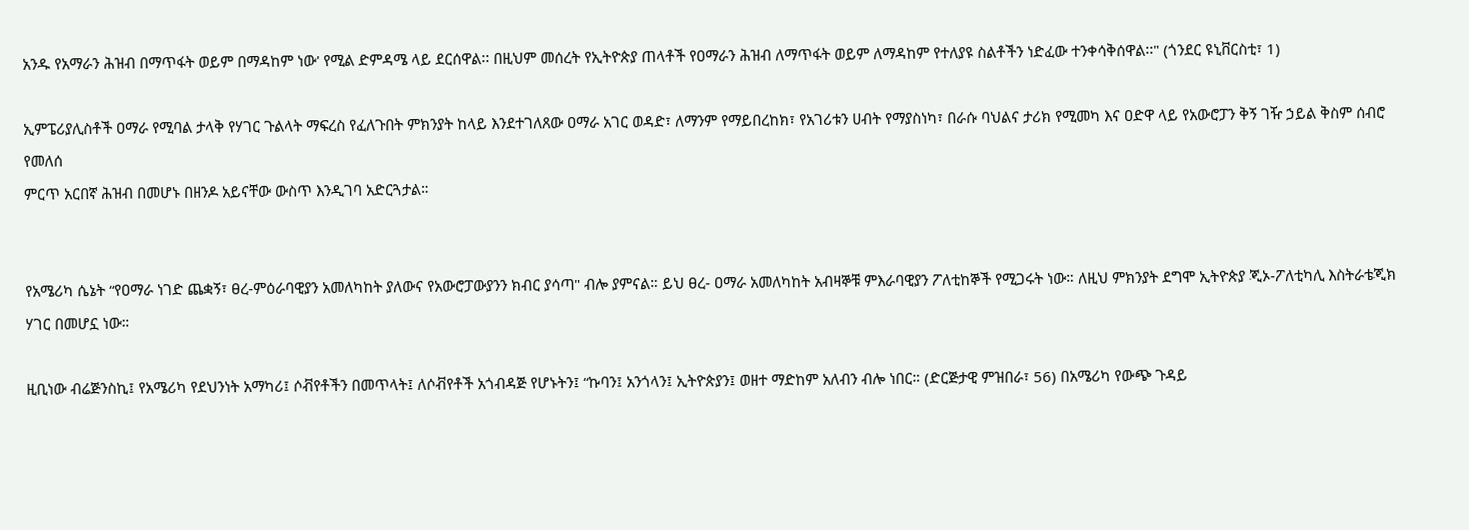አንዱ የአማራን ሕዝብ በማጥፋት ወይም በማዳከም ነው' የሚል ድምዳሜ ላይ ደርሰዋል፡፡ በዚህም መሰረት የኢትዮጵያ ጠላቶች የዐማራን ሕዝብ ለማጥፋት ወይም ለማዳከም የተለያዩ ስልቶችን ነድፈው ተንቀሳቅሰዋል፡፡" (ጎንደር ዩኒቨርስቲ፣ 1)

ኢምፔሪያሊስቶች ዐማራ የሚባል ታላቅ የሃገር ጉልላት ማፍረስ የፈለጉበት ምክንያት ከላይ እንደተገለጸው ዐማራ አገር ወዳድ፣ ለማንም የማይበረከክ፣ የአገሪቱን ሀብት የማያስነካ፣ በራሱ ባህልና ታሪክ የሚመካ እና ዐድዋ ላይ የአውሮፓን ቅኝ ገዥ ኃይል ቅስም ሰብሮ የመለሰ
ምርጥ አርበኛ ሕዝብ በመሆኑ በዘንዶ አይናቸው ውስጥ እንዲገባ አድርጓታል።


የአሜሪካ ሴኔት “የዐማራ ነገድ ጨቋኝ፣ ፀረ-ምዕራባዊያን አመለካከት ያለውና የአውሮፓውያንን ክብር ያሳጣ" ብሎ ያምናል። ይህ ፀረ- ዐማራ አመለካከት አብዛኞቹ ምእራባዊያን ፖለቲከኞች የሚጋሩት ነው። ለዚህ ምክንያት ደግሞ ኢትዮጵያ ጂኦ-ፖለቲካሊ እስትራቴጂክ ሃገር በመሆኗ ነው።

ዚቢነው ብሬጅንስኪ፤ የአሜሪካ የደህንነት አማካሪ፤ ሶቭየቶችን በመጥላት፤ ለሶቭየቶች አጎብዳጅ የሆኑትን፤ “ኩባን፤ አንጎላን፤ ኢትዮጵያን፤ ወዘተ ማድከም አለብን ብሎ ነበር። (ድርጅታዊ ምዝበራ፣ 56) በአሜሪካ የውጭ ጉዳይ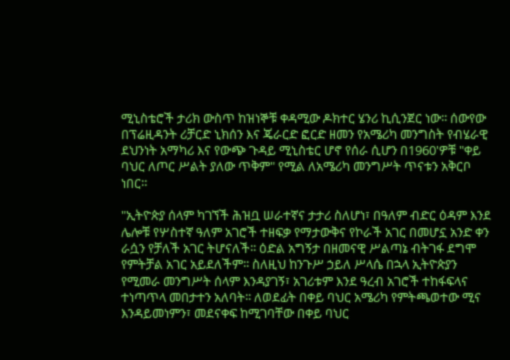ሚኒስቴሮች ታሪክ ውስጥ ከዝነኞቹ ቀዳሚው ዶክተር ሄንሪ ኪሲንጀር ነው፡፡ ሰውየው በፕሬዚዳንት ሪቻርድ ኒክሰን እና ጄራርድ ፎርድ ዘመን የአሜሪካ መንግስት የብሄራዊ ደህንነት አማካሪ እና የውጭ ጉዳይ ሚኒስቴር ሆኖ የሰራ ሲሆን በ1960'ዎቹ "ቀይ ባህር ለጦር ሥልት ያለው ጥቅም" የሚል ለአሜሪካ መንግሥት ጥናቱን አቅርቦ ነበር።

"ኢትዮጵያ ሰላም ካገኘች ሕዝቧ ሠራተኛና ታታሪ ስለሆነ፣ በዓለም ብድር ዕዳም እንደ ሌሎቹ የሦስተኛ ዓለም አገሮች ተዘፍቃ የማታውቅና የኮራች አገር በመሆኗ አንድ ቀን ራሷን የቻለች አገር ትሆናለች፡፡ ዕድል አግኝታ በዘመናዊ ሥልጣኔ ብትገፋ ደግሞ የምትቻል አገር አይደለችም፡፡ ስለዚህ ከንጉሥ ኃይለ ሥላሴ በኋላ ኢትዮጵያን የሚመራ መንግሥት ሰላም እንዳያገኝ፣ አገሪቱም እንደ ዓረብ አገሮች ተከፋፍላና ተነጣጥላ መበታተን አለባት፡፡ ለወደፊት በቀይ ባህር አሜሪካ የምትጫወተው ሚና እንዳይመነምን፣ መደናቀፍ ከሚገባቸው በቀይ ባህር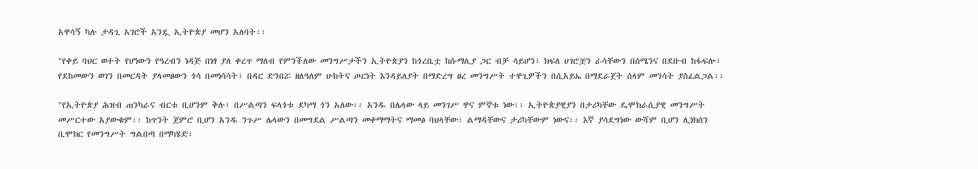አዋሳኝ ካሉ ታዳጊ አገሮች አንዷ ኢትዮጵያ መሆን አለባት፡፡

"የቀይ ባህር ወተት የሆነውን የዓረብን ነዳጅ በነፃ ያለ ቀረጥ ማለብ የምንችለው መንግሥታችን ኢትዮጵያን ከጎረቤቷ ከሱማሊያ ጋር ብቻ ሳይሆን፣ ክፍለ ሀገሮቿን ራሳቸውን በሰሜንና በደቡብ ከፋፍሎ፣ የደከመውን ወገን በመርዳት ያላመፀውን ጎሳ በመነሳሳት፣ በዳር ድንበሯ ዘለዓለም ሁከትና ጦርነት እንዳይለያት በማድረግ ፀረ መንግሥት ተዋጊዎችን በሲአይኤ በማደራጀት ሰላም መንሳት ያስፈልጋል፡፡

"የኢትዮጵያ ሕዝብ ጠንካራና ብርቱ ቢሆንም ቅሉ፣ በሥልጣን ፍላጎቱ ደካማ ጎን አለው፡፡ አንዱ በሌላው ላይ መንገሥ ዋና ምኞቱ ነው፡፡ ኢትዮጵያዊያን በታሪካቸው ዴሞክራሲያዊ መንግሥት መሥርተው አያውቁም፡፡ ከጥንት ጀምሮ ቢሆን አንዱ ንጉሥ ሌላውን በመግደል ሥልጣን መቀማማትና ማመፅ ባህላቸው፣ ልማዳቸውና ታሪካቸውም ነውና፡፡ እኛ ያሳደግነው ውሻም ቢሆን ሊነክሰን ቢሞክር የመንግሥት ግልበጣ በማካሄድ፣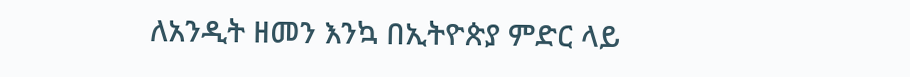ለአንዲት ዘመን እንኳ በኢትዮጵያ ምድር ላይ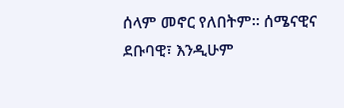ሰላም መኖር የለበትም፡፡ ሰሜናዊና ደቡባዊ፣ እንዲሁም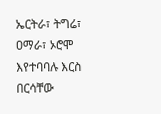ኤርትራ፣ ትግሬ፣ ዐማራ፣ ኦሮሞ እየተባባሉ እርስ በርሳቸው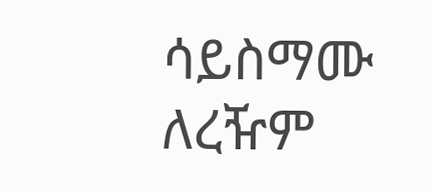ሳይስማሙ ለረዥም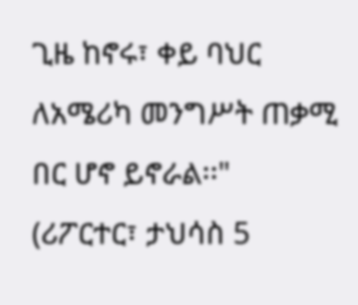ጊዜ ከኖሩ፣ ቀይ ባህር ለአሜሪካ መንግሥት ጠቃሚ በር ሆኖ ይኖራል፡፡"
(ሪፖርተር፣ ታህሳስ 5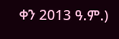ቀን 2013 ዓ.ም.)